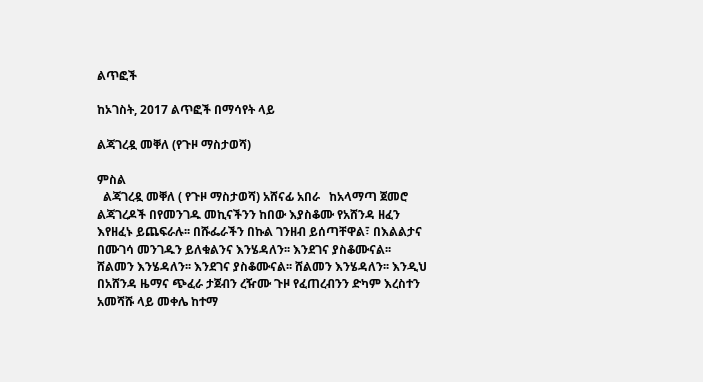ልጥፎች

ከኦገስት, 2017 ልጥፎች በማሳየት ላይ

ልጃገረዷ መቐለ (የጉዞ ማስታወሻ)

ምስል
  ልጃገረዷ መቐለ ( የጉዞ ማስታወሻ) አሸናፊ አበራ   ከአላማጣ ጀመሮ ልጃገረዶች በየመንገዱ መኪናችንን ከበው እያስቆሙ የአሸንዳ ዘፈን እየዘፈኑ ይጨፍራሉ፡፡ በሹፌራችን በኩል ገንዘብ ይሰጣቸዋል፣ በእልልታና በሙገሳ መንገዱን ይለቁልንና እንሄዳለን፡፡ እንደገና ያስቆሙናል፡፡ ሸልመን እንሄዳለን፡፡ እንደገና ያስቆሙናል፡፡ ሸልመን እንሄዳለን፡፡ እንዲህ በአሸንዳ ዜማና ጭፈራ ታጀብን ረዥሙ ጉዞ የፈጠረብንን ድካም እረስተን አመሻሹ ላይ መቀሌ ከተማ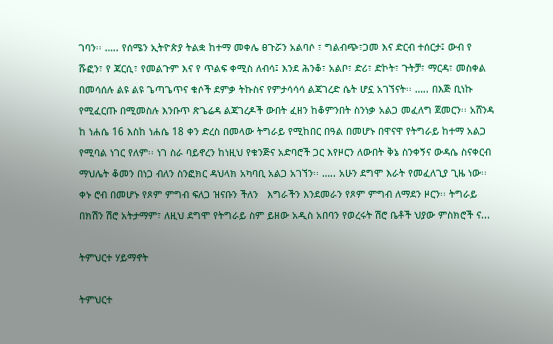ገባን፡፡ ….. የሰሜን ኢትዮጵያ ትልቋ ከተማ መቀሌ ፀጉሯን አልባሶ ፣ ግልብጭ፣ጋመ እና ድርብ ተሰርታ፤ ውብ የ ሹፎን፣ የ ጃርሲ፣ የመልጉም እና የ ጥልፍ ቀሚስ ለብሳ፤ እንደ ሕንቆ፣ አልቦ፣ ድሪ፣ ድኮት፣ ጉትቻ፣ ማርዳ፣ መስቀል በመሳሰሉ ልዩ ልዩ ጌጣጌጥና ቁሶች ደምቃ ትኩስና የምታሳሳሳ ልጃገረድ ሴት ሆኗ አገኘናት፡፡ ….. በእጅ ቢነኩ የሚፈርጡ በሚመስሉ እንቡጥ ጽጌሬዳ ልጃገረዶች ውበት ፈዘን ከቆምንበት ስንነቃ አልጋ መፈለግ ጀመርን፡፡ አሸንዳ ከ ነሐሴ 16 እስከ ነሐሴ 18 ቀን ድረስ በመላው ትግራይ የሚከበር በዓል በመሆኑ በዋናዋ የትግራይ ከተማ አልጋ የሚባል ነገር የለም፡፡ ነገ ስራ ባይኖረን ከነዚህ የቁንጅና አድባሮች ጋር እየዞርን ለውበት ቅኔ ስንቀኝና ውዳሴ ስናቀርብ ማህሌት ቆመን በነጋ ብለን ስንፎክር ዳህላክ አካባቢ አልጋ አገኘን፡፡ ….. አሁን ደግሞ እራት የመፈለጊያ ጊዜ ነው፡፡ ቀኑ ሮብ በመሆኑ የጾም ምግብ ፍለጋ ዝናቡን ችለን   እግራችን እንደመራን የጾም ምግብ ለማደን ዞርን፡፡ ትግራይ በክሽን ሽሮ አትታማም፣ ለዚህ ደግሞ የትግራይ ስም ይዘው አዲስ አበባን የወረሩት ሽሮ ቤቶች ህያው ምስክሮች ና...

ትምህርተ ሃይማኖት

ትምህርተ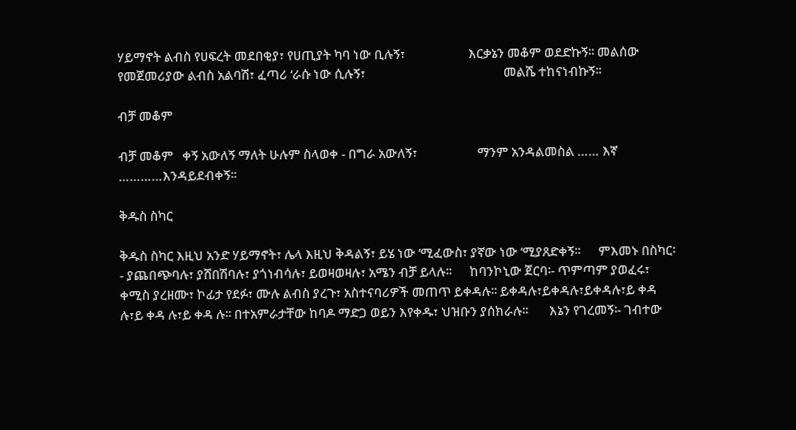ሃይማኖት ልብስ የሀፍረት መደበቂያ፣ የሀጢያት ካባ ነው ቢሉኝ፣                     እርቃኔን መቆም ወደድኩኝ፡፡ መልሰው የመጀመሪያው ልብስ አልባሽ፣ ፈጣሪ ‘ራሱ ነው ሲሉኝ፣                                              መልሼ ተከናነብኩኝ፡፡

ብቻ መቆም

ብቻ መቆም   ቀኝ አውለኝ ማለት ሁሉም ስላወቀ - በግራ አውለኝ፣                    ማንም አንዳልመስል …… እኛ …………እንዳይደብቀኝ፡፡

ቅዱስ ስካር

ቅዱስ ስካር እዚህ አንድ ሃይማኖት፣ ሌላ እዚህ ቅዳልኝ፣ ይሄ ነው ‘ሚፈውስ፣ ያኛው ነው ‘ሚያጸድቀኝ፡፡      ምእመኑ በስካር፡- ያጨበጭባሉ፣ ያሸበሽባሉ፣ ያጎነብሳሉ፣ ይወዛወዛሉ፣ አሜን ብቻ ይላሉ፡፡      ከባንኮኒው ጀርባ፡- ጥምጣም ያወፈሩ፣ ቀሚስ ያረዘሙ፣ ኮፊታ የደፉ፣ ሙሉ ልብስ ያረጉ፣ አስተናባሪዎች መጠጥ ይቀዳሉ፡፡ ይቀዳሉ፣ይቀዳሉ፣ይቀዳሉ፣ይ ቀዳ ሉ፣ይ ቀዳ ሉ፣ይ ቀዳ ሉ፡፡ በተአምራታቸው ከባዶ ማድጋ ወይን እየቀዱ፣ ህዝቡን ያሰክራሉ፡፡       እኔን የገረመኝ፡- ገብተው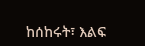ከሰከሩት፣ እልፍ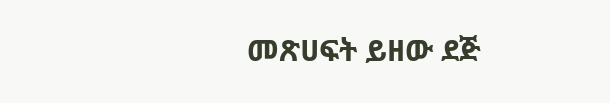መጽሀፍት ይዘው ደጅ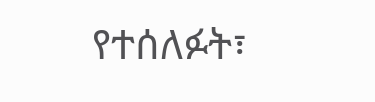የተሰለፉት፣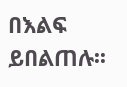በእልፍ ይበልጠሉ፡፡